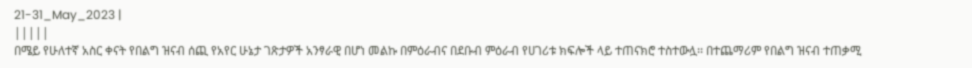21-31_May_2023 |
|||||
በሜይ የሁለተኛ አስር ቀናት የበልግ ዝናብ ሰጪ የአየር ሁኔታ ገጽታዎች አንፃራዊ በሆነ መልኩ በምዕራብና በደቡብ ምዕራብ የሀገሪቱ ክፍሎች ላይ ተጠናክሮ ተስተውሏ፡፡ በተጨማሪም የበልግ ዝናብ ተጠቃሚ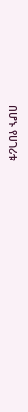በሆኑ የሀገሪቱ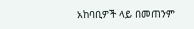አከባቢዎች ላይ በመጠንም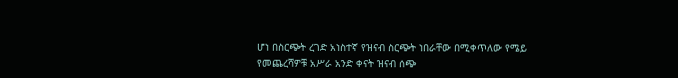ሆነ በስርጭት ረገድ አነስተኛ የዝናብ ስርጭት ነበራቸው በሚቀጥለው የሜይ የመጨረሻዎቹ አሥራ አንድ ቀናት ዝናብ ሰጭ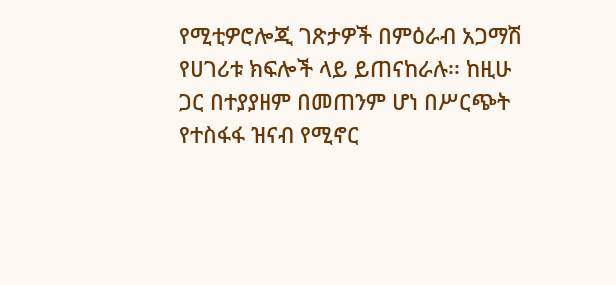የሚቲዎሮሎጂ ገጽታዎች በምዕራብ አጋማሽ የሀገሪቱ ክፍሎች ላይ ይጠናከራሉ፡፡ ከዚሁ ጋር በተያያዘም በመጠንም ሆነ በሥርጭት የተስፋፋ ዝናብ የሚኖር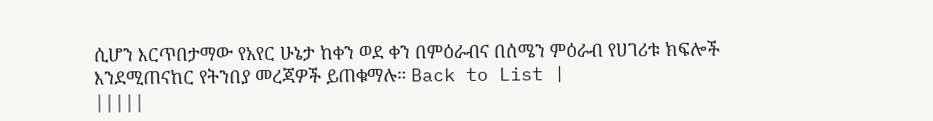ሲሆን እርጥበታማው የአየር ሁኔታ ከቀን ወደ ቀን በምዕራብና በሰሜን ምዕራብ የሀገሪቱ ክፍሎች እንደሚጠናከር የትንበያ መረጃዎች ይጠቁማሉ። Back to List |
|||||